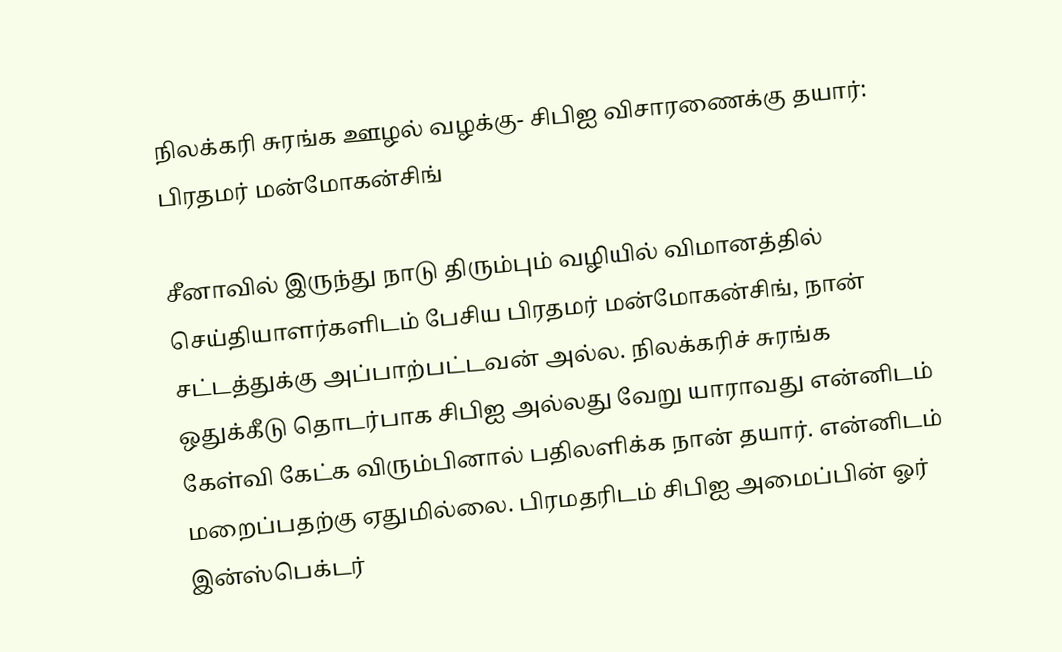நிலக்கரி சுரங்க ஊழல் வழக்கு- சிபிஐ விசாரணைக்கு தயார்: பிரதமர் மன்மோகன்சிங்

சீனாவில் இருந்து நாடு திரும்பும் வழியில் விமானத்தில் செய்தியாளர்களிடம் பேசிய பிரதமர் மன்மோகன்சிங், நான் சட்டத்துக்கு அப்பாற்பட்டவன் அல்ல. நிலக்கரிச் சுரங்க ஒதுக்கீடு தொடர்பாக சிபிஐ அல்லது வேறு யாராவது என்னிடம் கேள்வி கேட்க விரும்பினால் பதிலளிக்க நான் தயார். என்னிடம் மறைப்பதற்கு ஏதுமில்லை. பிரமதரிடம் சிபிஐ அமைப்பின் ஓர் இன்ஸ்பெக்டர்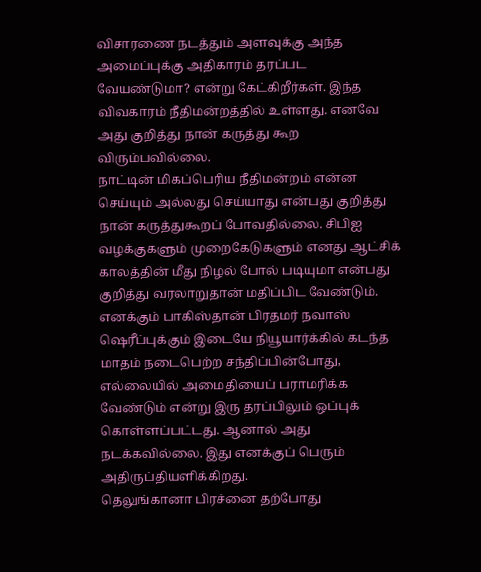விசாரணை நடத்தும் அளவுக்கு அந்த அமைப்புக்கு அதிகாரம் தரப்பட வேயண்டுமா? என்று கேட்கிறீர்கள். இந்த விவகாரம் நீதிமன்றத்தில் உள்ளது. எனவே அது குறித்து நான் கருத்து கூற விரும்பவில்லை.
நாட்டின் மிகப்பெரிய நீதிமன்றம் என்ன செய்யும் அல்லது செய்யாது என்பது குறித்து நான் கருத்துகூறப் போவதில்லை. சிபிஐ வழக்குகளும் முறைகேடுகளும் எனது ஆட்சிக் காலத்தின் மீது நிழல் போல் படியுமா என்பது குறித்து வரலாறுதான் மதிப்பிட வேண்டும்.
எனக்கும் பாகிஸ்தான் பிரதமர் நவாஸ் ஷெரீப்புக்கும் இடையே நியூயார்க்கில் கடந்த மாதம் நடைபெற்ற சந்திப்பின்போது, எல்லையில் அமைதியைப் பராமரிக்க வேண்டும் என்று இரு தரப்பிலும் ஒப்புக் கொள்ளப்பட்டது. ஆனால் அது நடக்கவில்லை. இது எனக்குப் பெரும் அதிருப்தியளிக்கிறது.
தெலுங்கானா பிரச்னை தற்போது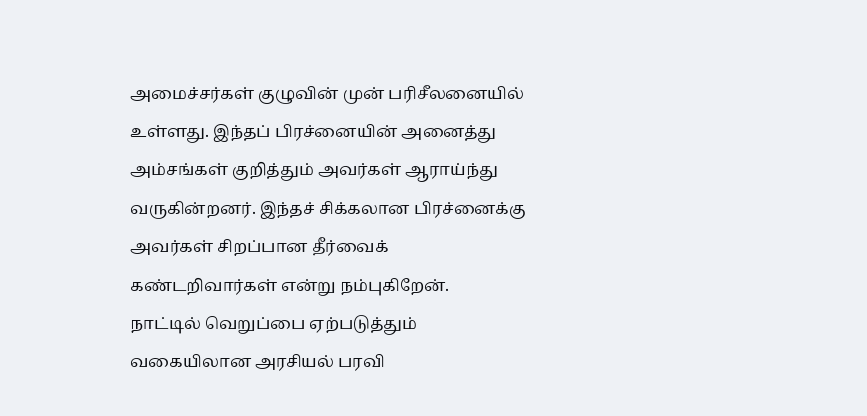அமைச்சர்கள் குழுவின் முன் பரிசீலனையில் உள்ளது. இந்தப் பிரச்னையின் அனைத்து அம்சங்கள் குறித்தும் அவர்கள் ஆராய்ந்து வருகின்றனர். இந்தச் சிக்கலான பிரச்னைக்கு அவர்கள் சிறப்பான தீர்வைக் கண்டறிவார்கள் என்று நம்புகிறேன்.
நாட்டில் வெறுப்பை ஏற்படுத்தும் வகையிலான அரசியல் பரவி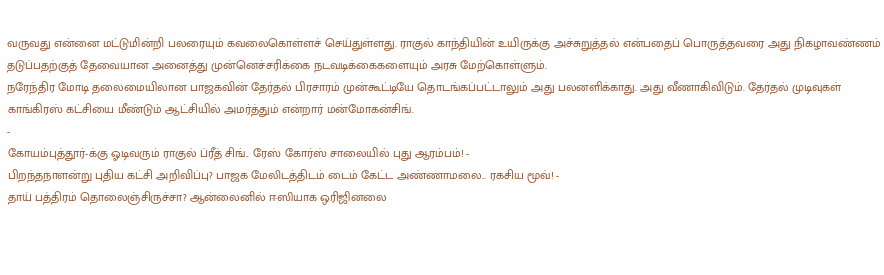வருவது என்னை மட்டுமின்றி பலரையும் கவலைகொள்ளச் செய்துள்ளது. ராகுல் காந்தியின் உயிருக்கு அச்சுறுத்தல் என்பதைப் பொருத்தவரை அது நிகழாவண்ணம் தடுப்பதற்குத் தேவையான அனைத்து முன்னெச்சரிக்கை நடவடிக்கைகளையும் அரசு மேற்கொள்ளும்.
நரேந்திர மோடி தலைமையிலான பாஜகவின் தேர்தல் பிரசாரம் முன்கூட்டியே தொடங்கப்பட்டாலும் அது பலனளிக்காது. அது வீணாகிவிடும். தேர்தல் முடிவுகள் காங்கிரஸ் கட்சியை மீண்டும் ஆட்சியில் அமர்த்தும் என்றார் மன்மோகன்சிங்.
-
கோயம்புத்தூர்-க்கு ஓடிவரும் ராகுல் ப்ரீத் சிங்.. ரேஸ் கோர்ஸ் சாலையில் புது ஆரம்பம்! -
பிறந்தநாளன்று புதிய கட்சி அறிவிப்பு? பாஜக மேலிடத்திடம் டைம் கேட்ட அண்ணாமலை.. ரகசிய மூவ்! -
தாய் பத்திரம் தொலைஞ்சிருச்சா? ஆன்லைனில் ஈஸியாக ஒரிஜினலை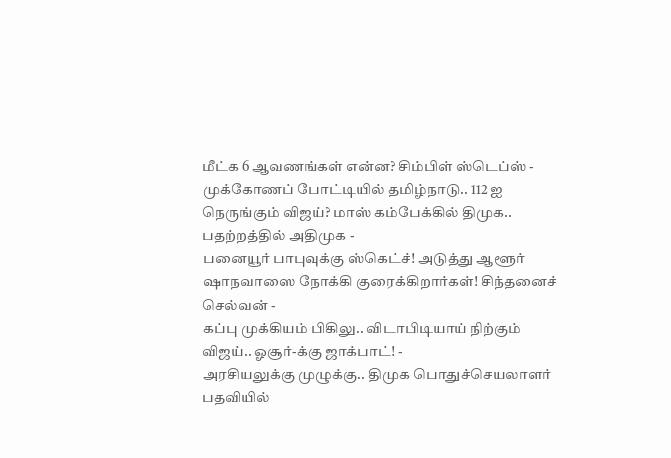மீட்க 6 ஆவணங்கள் என்ன? சிம்பிள் ஸ்டெப்ஸ் -
முக்கோணப் போட்டியில் தமிழ்நாடு.. 112 ஐ நெருங்கும் விஜய்? மாஸ் கம்பேக்கில் திமுக.. பதற்றத்தில் அதிமுக -
பனையூர் பாபுவுக்கு ஸ்கெட்ச்! அடுத்து ஆளூர் ஷாநவாஸை நோக்கி குரைக்கிறார்கள்! சிந்தனைச் செல்வன் -
கப்பு முக்கியம் பிகிலு.. விடாபிடியாய் நிற்கும் விஜய்.. ஓசூர்-க்கு ஜாக்பாட்! -
அரசியலுக்கு முழுக்கு.. திமுக பொதுச்செயலாளர் பதவியில்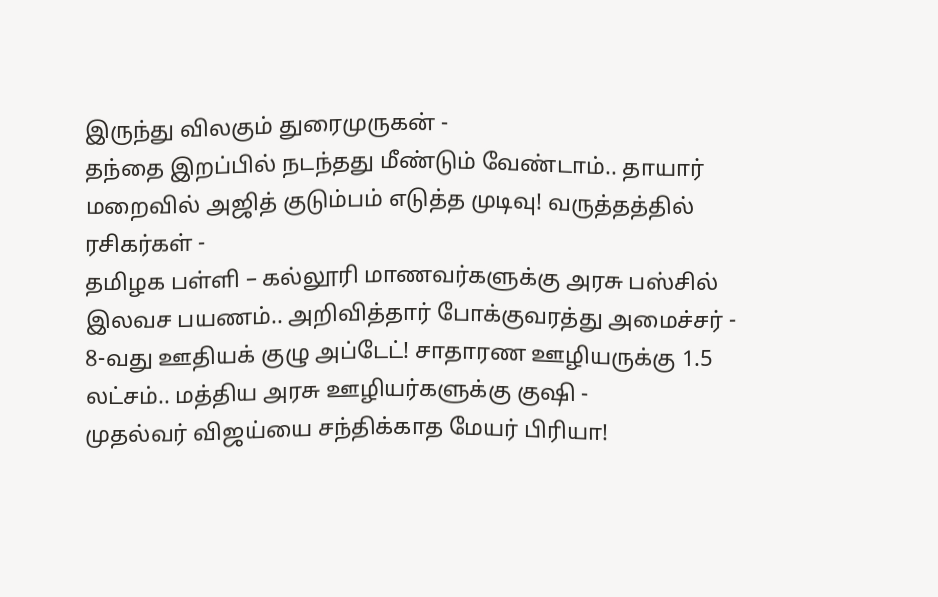இருந்து விலகும் துரைமுருகன் -
தந்தை இறப்பில் நடந்தது மீண்டும் வேண்டாம்.. தாயார் மறைவில் அஜித் குடும்பம் எடுத்த முடிவு! வருத்தத்தில் ரசிகர்கள் -
தமிழக பள்ளி – கல்லூரி மாணவர்களுக்கு அரசு பஸ்சில் இலவச பயணம்.. அறிவித்தார் போக்குவரத்து அமைச்சர் -
8-வது ஊதியக் குழு அப்டேட்! சாதாரண ஊழியருக்கு 1.5 லட்சம்.. மத்திய அரசு ஊழியர்களுக்கு குஷி -
முதல்வர் விஜய்யை சந்திக்காத மேயர் பிரியா!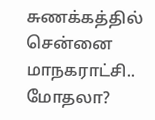சுணக்கத்தில் சென்னை மாநகராட்சி.. மோதலா?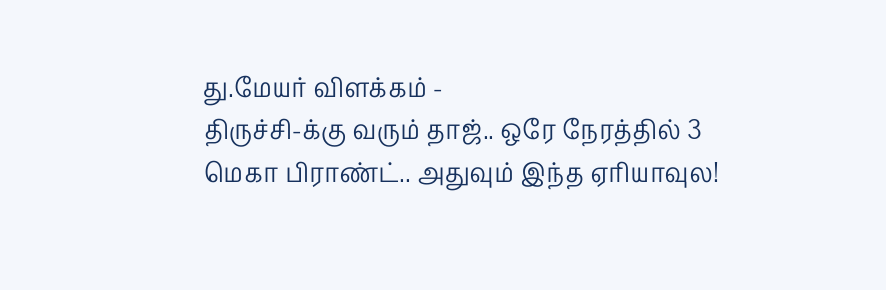து.மேயர் விளக்கம் -
திருச்சி-க்கு வரும் தாஜ்.. ஒரே நேரத்தில் 3 மெகா பிராண்ட்.. அதுவும் இந்த ஏரியாவுல!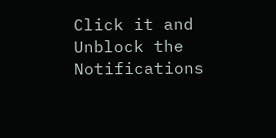Click it and Unblock the Notifications